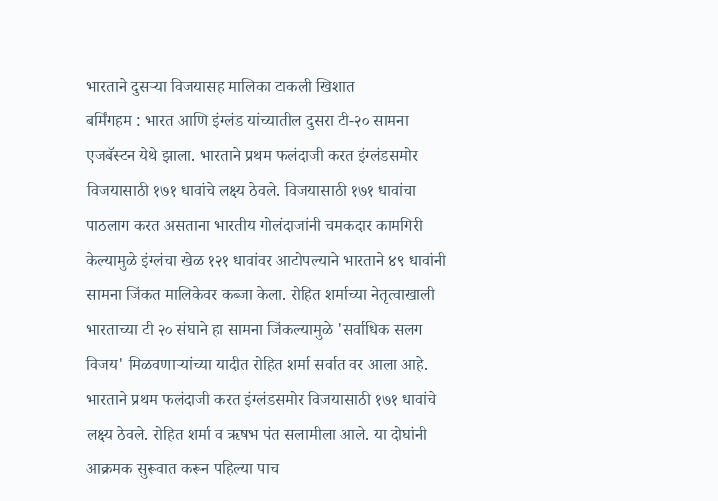भारताने दुसऱ्या विजयासह मालिका टाकली खिशात
बर्मिंगहम : भारत आणि इंग्लंड यांच्यातील दुसरा टी-२० सामना एजबॅस्टन येथे झाला. भारताने प्रथम फलंदाजी करत इंग्लंडसमोर विजयासाठी १७१ धावांचे लक्ष्य ठेवले. विजयासाठी १७१ धावांचा पाठलाग करत असताना भारतीय गोलंदाजांनी चमकदार कामगिरी केल्यामुळे इंग्लंचा खेळ १२१ धावांवर आटोपल्याने भारताने ४९ धावांनी सामना जिंकत मालिकेवर कब्जा केला. रोहित शर्माच्या नेतृत्वाखाली भारताच्या टी २० संघाने हा सामना जिंकल्यामुळे 'सर्वाधिक सलग विजय' मिळवणाऱ्यांच्या यादीत रोहित शर्मा सर्वात वर आला आहे.
भारताने प्रथम फलंदाजी करत इंग्लंडसमोर विजयासाठी १७१ धावांचे लक्ष्य ठेवले. रोहित शर्मा व ऋषभ पंत सलामीला आले. या दोघांनी आक्रमक सुरूवात करून पहिल्या पाच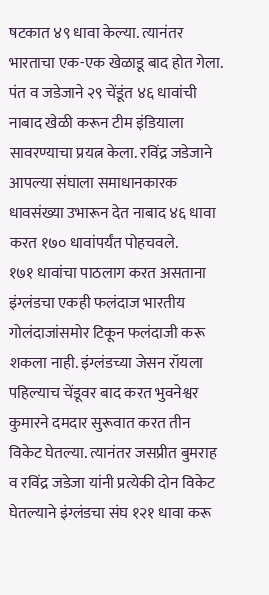षटकात ४९ धावा केल्या. त्यानंतर भारताचा एक-एक खेळाडू बाद होत गेला. पंत व जडेजाने २९ चेंडूंत ४६ धावांची नाबाद खेळी करून टीम इंडियाला सावरण्याचा प्रयत्न केला. रविंद्र जडेजाने आपल्या संघाला समाधानकारक धावसंख्या उभारून देत नाबाद ४६ धावा करत १७० धावांपर्यंत पोहचवले.
१७१ धावांचा पाठलाग करत असताना इंग्लंडचा एकही फलंदाज भारतीय गोलंदाजांसमोर टिकून फलंदाजी करू शकला नाही. इंग्लंडच्या जेसन रॉयला पहिल्याच चेंडूवर बाद करत भुवनेश्वर कुमारने दमदार सुरूवात करत तीन विकेट घेतल्या. त्यानंतर जसप्रीत बुमराह व रविंद्र जडेजा यांनी प्रत्येकी दोन विकेट घेतल्याने इंग्लंडचा संघ १२१ धावा करू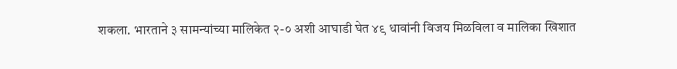शकला. भारताने ३ सामन्यांच्या मालिकेत २-० अशी आघाडी घेत ४९ धावांनी विजय मिळविला व मालिका खिशात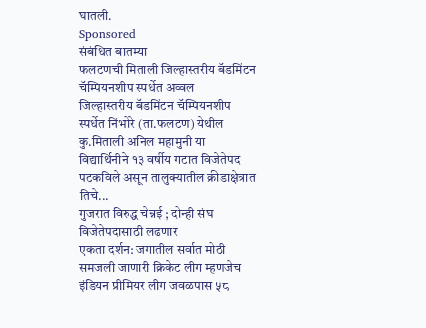घातली.
Sponsored
संबंधित बातम्या
फलटणची मिताली जिल्हास्तरीय बॅडमिंटन चॅम्पियनशीप स्पर्धेत अव्वल
जिल्हास्तरीय बॅडमिंटन चॅम्पियनशीप स्पर्धेत निंभोरे (ता.फलटण) येथील कु.मिताली अनिल महामुनी या विद्यार्थिनीने १३ वर्षीय गटात विजेतेपद पटकविले असून तालुक्यातील क्रीडाक्षेत्रात तिचे...
गुजरात विरुद्ध चेन्नई ; दोन्ही संघ विजेतेपदासाठी लढणार
एकता दर्शन: जगातील सर्वात मोठी समजली जाणारी क्रिकेट लीग म्हणजेच इंडियन प्रीमियर लीग जवळपास ५८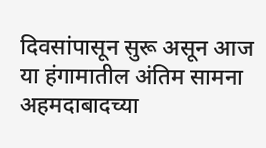दिवसांपासून सुरू असून आज या हंगामातील अंतिम सामना अहमदाबादच्या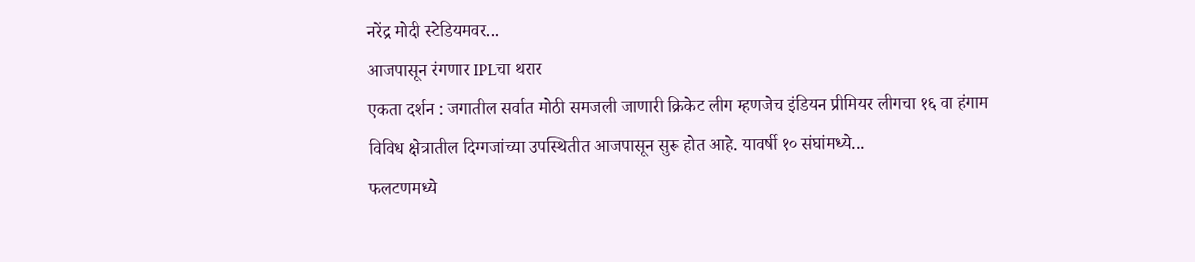नरेंद्र मोदी स्टेडियमवर...
आजपासून रंगणार IPLचा थरार
एकता दर्शन : जगातील सर्वात मोठी समजली जाणारी क्रिकेट लीग म्हणजेच इंडियन प्रीमियर लीगचा १६ वा हंगाम विविध क्षेत्रातील दिग्गजांच्या उपस्थितीत आजपासून सुरू होत आहे. यावर्षी १० संघांमध्ये...
फलटणमध्ये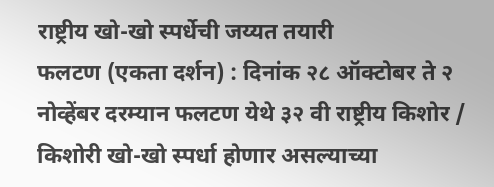राष्ट्रीय खो-खो स्पर्धेची जय्यत तयारी
फलटण (एकता दर्शन) : दिनांक २८ ऑक्टोबर ते २ नोव्हेंबर दरम्यान फलटण येथे ३२ वी राष्ट्रीय किशोर / किशोरी खो-खो स्पर्धा होणार असल्याच्या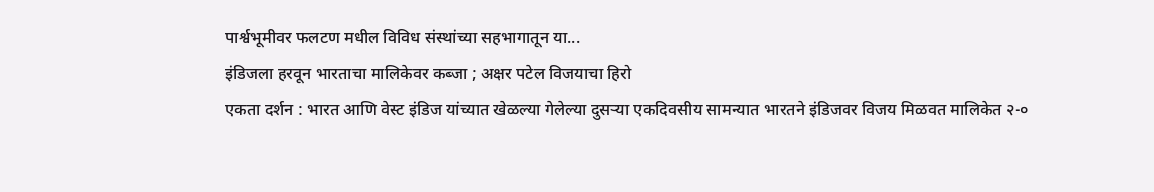पार्श्वभूमीवर फलटण मधील विविध संस्थांच्या सहभागातून या...
इंडिजला हरवून भारताचा मालिकेवर कब्जा ; अक्षर पटेल विजयाचा हिरो
एकता दर्शन : भारत आणि वेस्ट इंडिज यांच्यात खेळल्या गेलेल्या दुसऱ्या एकदिवसीय सामन्यात भारतने इंडिजवर विजय मिळवत मालिकेत २-०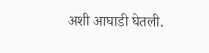अशी आघाडी घेतली.